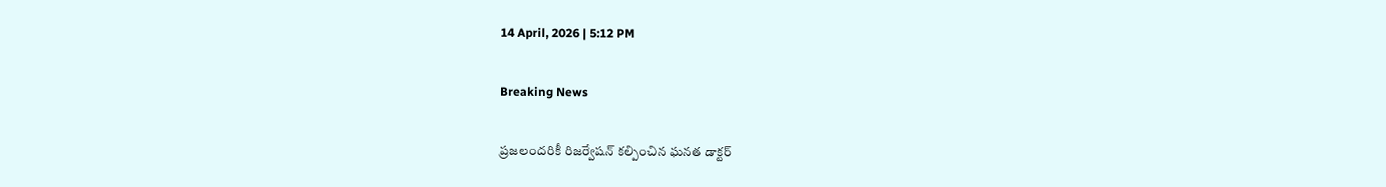14 April, 2026 | 5:12 PM

Breaking News

ప్రజలందరికీ రిజర్వేషన్ కల్పించిన ఘనత డాక్టర్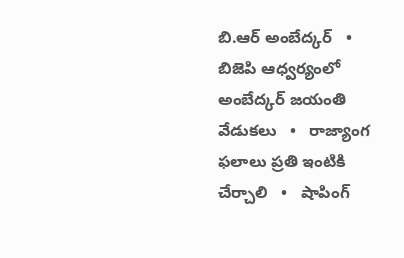బి.ఆర్ అంబేద్కర్   •   బిజెపి ఆధ్వర్యంలో అంబేద్కర్ జయంతి వేడుకలు   •   రాజ్యాంగ ఫలాలు ప్రతి ఇంటికి చేర్చాలి   •   షాపింగ్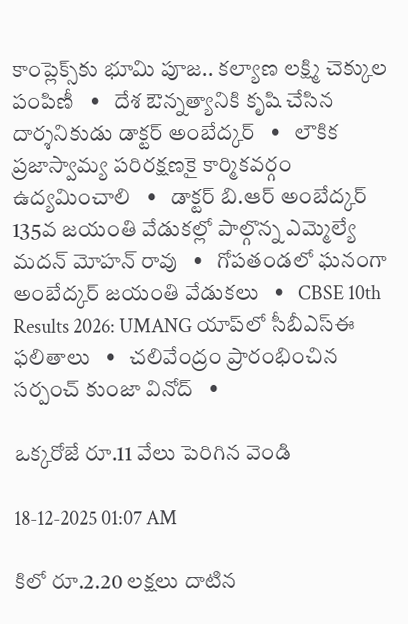కాంప్లెక్స్‌కు భూమి పూజ.. కల్యాణ లక్ష్మి చెక్కుల పంపిణీ   •   దేశ ఔన్నత్యానికి కృషి చేసిన దార్శనికుడు డాక్టర్ అంబేద్కర్   •   లౌకిక ప్రజాస్వామ్య పరిరక్షణకై కార్మికవర్గం ఉద్యమించాలి   •   డాక్టర్ బి.ఆర్ అంబేద్కర్ 135వ జయంతి వేడుకల్లో పాల్గొన్న ఎమ్మెల్యే మదన్ మోహన్ రావు   •   గోపతండలో ఘనంగా అంబేద్కర్ జయంతి వేడుకలు   •   CBSE 10th Results 2026: UMANG యాప్‌లో సీబీఎస్ఈ ఫలితాలు   •   చలివేంద్రం ప్రారంభించిన సర్పంచ్ కుంజా వినోద్   •

ఒక్కరోజే రూ.11 వేలు పెరిగిన వెండి

18-12-2025 01:07 AM

కిలో రూ.2.20 లక్షలు దాటిన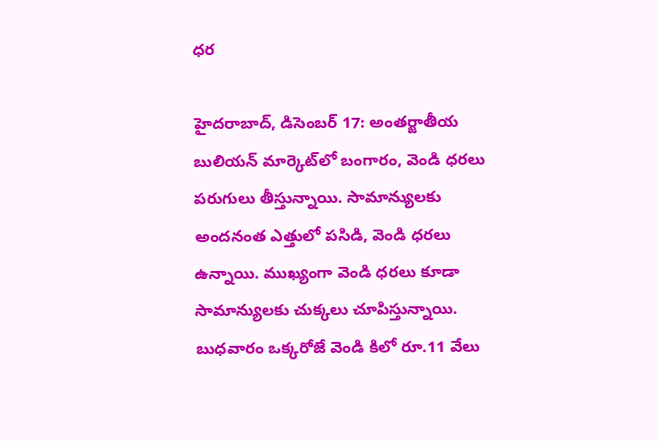ధర

హైదరాబాద్, డిసెంబర్ 17: అంతర్జాతీయ బులియన్ మార్కెట్‌లో బంగారం, వెండి ధరలు పరుగులు తీస్తున్నాయి. సామాన్యులకు అందనంత ఎత్తులో పసిడి, వెండి ధరలు ఉన్నాయి. ముఖ్యంగా వెండి ధరలు కూడా సామాన్యులకు చుక్కలు చూపిస్తున్నాయి. బుధవారం ఒక్కరోజే వెండి కిలో రూ.11 వేలు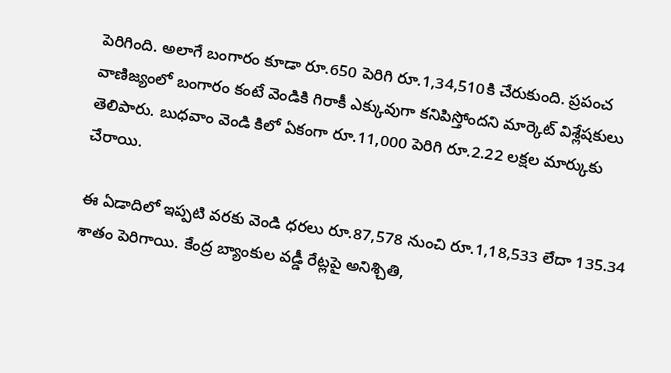పెరిగింది. అలాగే బంగారం కూడా రూ.650 పెరిగి రూ.1,34,510కి చేరుకుంది. ప్రపంచ వాణిజ్యంలో బంగారం కంటే వెండికి గిరాకీ ఎక్కువుగా కనిపిస్తోందని మార్కెట్ విశ్లేషకులు తెలిపారు. బుధవాం వెండి కిలో ఏకంగా రూ.11,000 పెరిగి రూ.2.22 లక్షల మార్కుకు చేరాయి.

ఈ ఏడాదిలో ఇప్పటి వరకు వెండి ధరలు రూ.87,578 నుంచి రూ.1,18,533 లేదా 135.34 శాతం పెరిగాయి. కేంద్ర బ్యాంకుల వడ్డీ రేట్లపై అనిశ్చితి,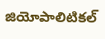జియోపాలిటికల్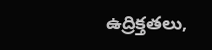ఉద్రిక్తతలు,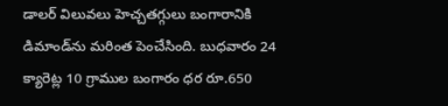డాలర్ విలువలు హెచ్చతగ్గులు బంగారానికి డిమాండ్‌ను మరింత పెంచేసింది. బుధవారం 24 క్యారెట్ల 10 గ్రాముల బంగారం ధర రూ.650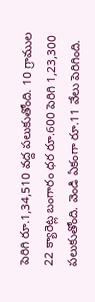పెరిగి రూ.1,34,510 వద్ద పలుకుతోంది. 10 గ్రాముల 22 క్యారెట్ల బంగారం ధర రూ.600 పెరిగి 1,23,300 పలుకుతోంది. వెండి ఏకంగా రూ.11 వేలు పెరిగింది.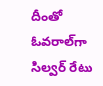దీంతో ఓవరాల్‌గా సిల్వర్ రేటు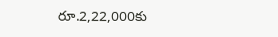రూ.2,22,000కు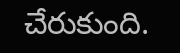చేరుకుంది.